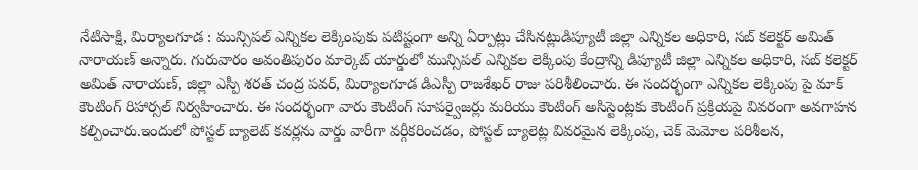నేటిసాక్షి, మిర్యాలగూడ : మున్సిపల్ ఎన్నికల లెక్కింపుకు పటిష్టంగా అన్ని ఏర్పాట్లు చేసినట్లుడిప్యూటీ జిల్లా ఎన్నికల అధికారి, సబ్ కలెక్టర్ అమిత్ నారాయణ్ అన్నారు. గురువారం అవంతిపురం మార్కెట్ యార్డులో మున్సిపల్ ఎన్నికల లెక్కింపు కేంద్రాన్ని డిప్యూటీ జిల్లా ఎన్నికల అధికారి, సబ్ కలెక్టర్ అమిత్ నారాయణ్, జిల్లా ఎస్పీ శరత్ చంద్ర పవర్, మిర్యాలగూడ డిఎస్పీ రాజశేఖర్ రాజు పరిశీలించారు. ఈ సందర్భంగా ఎన్నికల లెక్కింపు పై మాక్ కౌంటింగ్ రిహార్సల్ నిర్వహించారు. ఈ సందర్భంగా వారు కౌంటింగ్ సూపర్వైజర్లు మరియు కౌంటింగ్ అసిస్టెంట్లకు కౌంటింగ్ ప్రక్రియపై వివరంగా అవగాహన కల్పించారు.ఇందులో పోస్టల్ బ్యాలెట్ కవర్లను వార్డు వారీగా వర్గీకరించడం, పోస్టల్ బ్యాలెట్ల వివరమైన లెక్కింపు, చెక్ మెమోల పరిశీలన,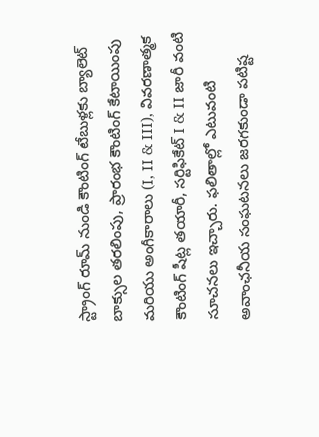స్ట్రాంగ్ రూమ్ నుండి కౌంటింగ్ టేబుళ్లకు బ్యాలెట్ బాక్సుల తరలింపు, ప్రారంభ కౌంటింగ్ కేటాయింపు మరియు అంగీకారాలు (I, II & III), వివరణాత్మక కౌంటింగ్ షీట్ల తయారీ, సర్టిఫికేట్ I & II జారీ వంటి సూచనలు ఇచ్చారు. ఫలితాల్లో ఎటువంటి అవాంఛనీయ సంఘటనలు జరగకుండా పటిష్ట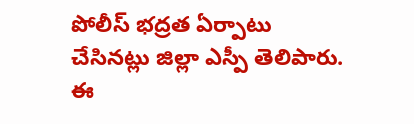పోలీస్ భద్రత ఏర్పాటు చేసినట్లు జిల్లా ఎస్పీ తెలిపారు. ఈ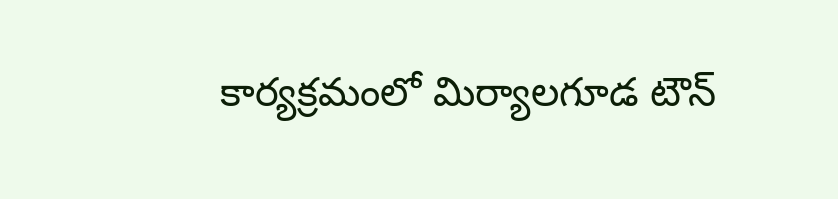కార్యక్రమంలో మిర్యాలగూడ టౌన్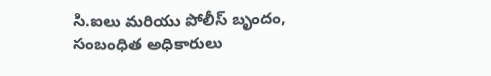సి.ఐలు మరియు పోలీస్ బృందం, సంబంధిత అధికారులు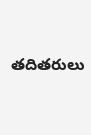తదితరులు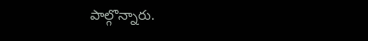పాల్గొన్నారు.